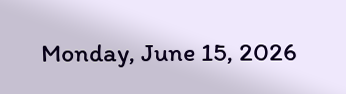Monday, June 15, 2026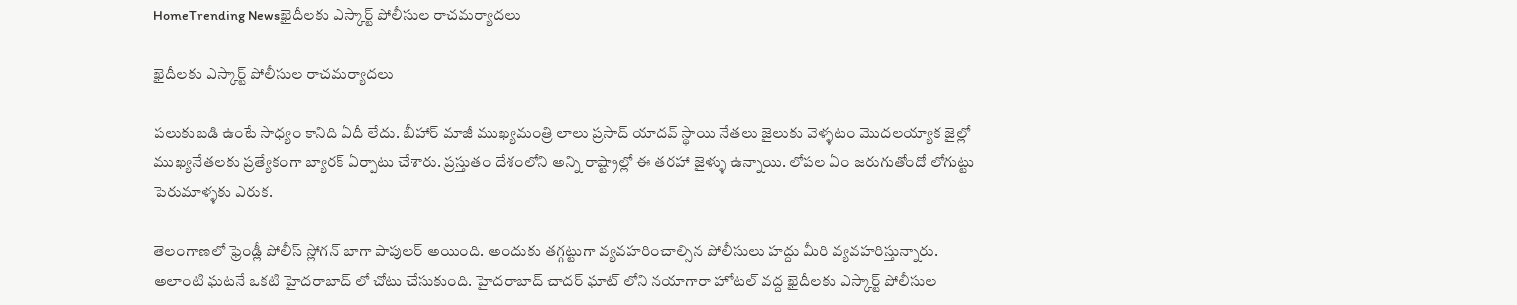HomeTrending Newsఖైదీలకు ఎస్కార్ట్ పోలీసుల రాచమర్యాదలు

ఖైదీలకు ఎస్కార్ట్ పోలీసుల రాచమర్యాదలు

పలుకుబడి ఉంటే సాధ్యం కానిది ఏదీ లేదు. బీహార్ మాజీ ముఖ్యమంత్రి లాలు ప్రసాద్ యాదవ్ స్థాయి నేతలు జైలుకు వెళ్ళటం మొదలయ్యాక జైల్లో ముఖ్యనేతలకు ప్రత్యేకంగా బ్యారక్ ఏర్పాటు చేశారు. ప్రస్తుతం దేశంలోని అన్ని రాష్ట్రాల్లో ఈ తరహా జైళ్ళు ఉన్నాయి. లోపల ఏం జరుగుతోందో లోగుట్టు పెరుమాళ్ళకు ఎరుక.

తెలంగాణలో ఫ్రెండ్లీ పోలీస్ స్లోగన్ బాగా పాపులర్ అయింది. అందుకు తగ్గట్టుగా వ్యవహరించాల్సిన పోలీసులు హద్దు మీరి వ్యవహరిస్తున్నారు. అలాంటి ఘటనే ఒకటి హైదరాబాద్ లో చోటు చేసుకుంది. హైదరాబాద్ చాదర్ ఘాట్ లోని నయాగారా హోటల్ వద్ద ఖైదీలకు ఎస్కార్ట్ పోలీసుల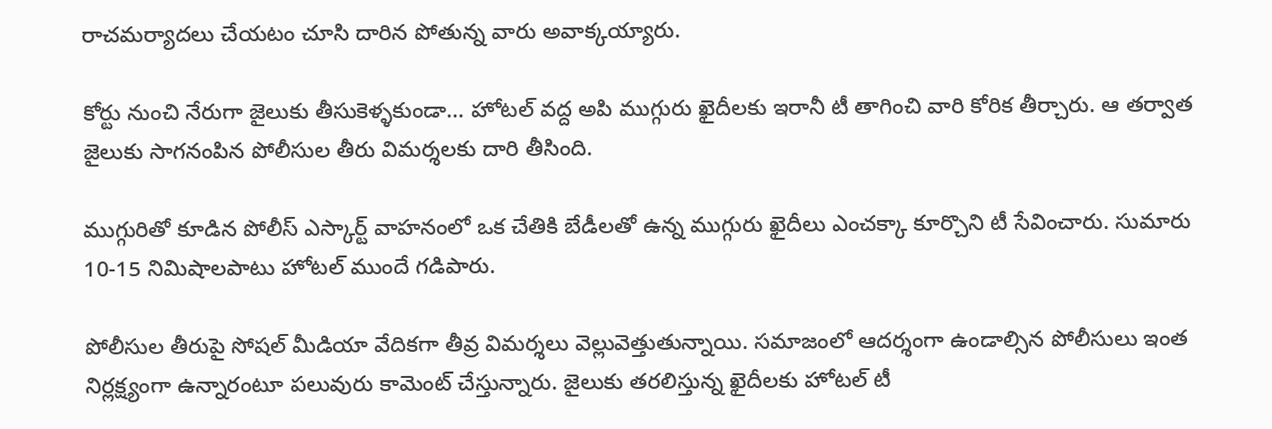రాచమర్యాదలు చేయటం చూసి దారిన పోతున్న వారు అవాక్కయ్యారు.

కోర్టు నుంచి నేరుగా జైలుకు తీసుకెళ్ళకుండా… హోటల్ వద్ద అపి ముగ్గురు ఖైదీలకు ఇరానీ టీ తాగించి వారి కోరిక తీర్చారు. ఆ తర్వాత జైలుకు సాగనంపిన పోలీసుల తీరు విమర్శలకు దారి తీసింది.

ముగ్గురితో కూడిన పోలీస్ ఎస్కార్ట్ వాహనంలో ఒక చేతికి బేడీలతో ఉన్న ముగ్గురు ఖైదీలు ఎంచక్కా కూర్చొని టీ సేవించారు. సుమారు 10-15 నిమిషాలపాటు హోటల్ ముందే గడిపారు.

పోలీసుల తీరుపై సోషల్ మీడియా వేదికగా తీవ్ర విమర్శలు వెల్లువెత్తుతున్నాయి. సమాజంలో ఆదర్శంగా ఉండాల్సిన పోలీసులు ఇంత నిర్లక్ష్యంగా ఉన్నారంటూ పలువురు కామెంట్ చేస్తున్నారు. జైలుకు తరలిస్తున్న ఖైదీలకు హోటల్ టీ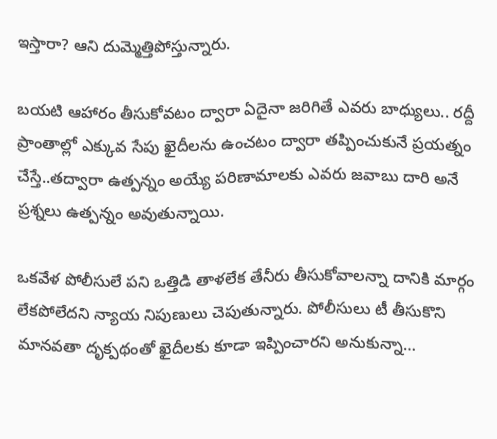ఇస్తారా? ఆని దుమ్మెత్తిపోస్తున్నారు.

బయటి ఆహారం తీసుకోవటం ద్వారా ఏదైనా జరిగితే ఎవరు బాధ్యులు.. రద్దీ ప్రాంతాల్లో ఎక్కువ సేపు ఖైదీలను ఉంచటం ద్వారా తప్పించుకునే ప్రయత్నం చేస్తే..తద్వారా ఉత్పన్నం అయ్యే పరిణామాలకు ఎవరు జవాబు దారి అనే ప్రశ్నలు ఉత్పన్నం అవుతున్నాయి.

ఒకవేళ పోలీసులే పని ఒత్తిడి తాళలేక తేనీరు తీసుకోవాలన్నా దానికి మార్గం లేకపోలేదని న్యాయ నిపుణులు చెపుతున్నారు. పోలీసులు టీ తీసుకొని మానవతా దృక్పథంతో ఖైదీలకు కూడా ఇప్పించారని అనుకున్నా…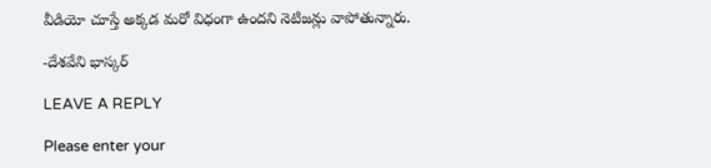వీడియో చూస్తే అక్కడ మరో విధంగా ఉందని నెటిజన్లు వాపోతున్నారు.

-దేశవేని భాస్కర్

LEAVE A REPLY

Please enter your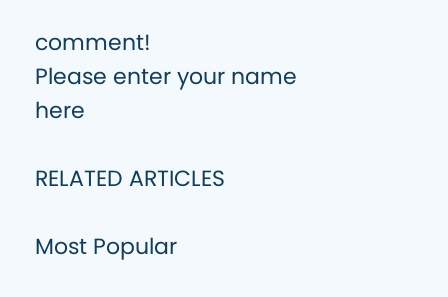comment!
Please enter your name here

RELATED ARTICLES

Most Popular